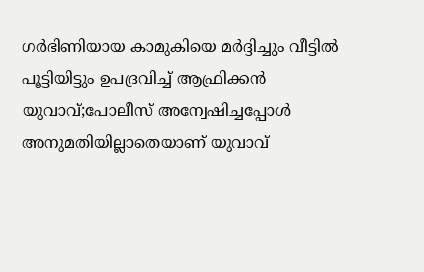ഗര്‍ഭിണിയായ കാമുകിയെ മര്‍ദ്ദിച്ചും വീട്ടില്‍ പൂട്ടിയിട്ടും ഉപദ്രവിച്ച് ആഫ്രിക്കന്‍ യുവാവ്‌;പോലീസ് അന്വേഷിച്ചപ്പോള്‍ അനുമതിയില്ലാതെയാണ് യുവാവ്‌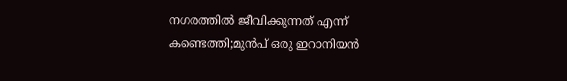നഗരത്തില്‍ ജീവിക്കുന്നത് എന്ന് കണ്ടെത്തി;മുന്‍പ് ഒരു ഇറാനിയന്‍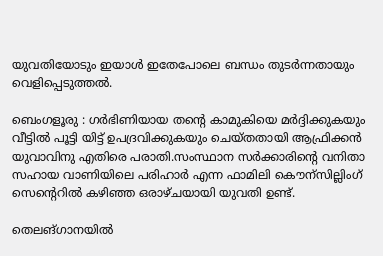യുവതിയോടും ഇയാള്‍ ഇതേപോലെ ബന്ധം തുടര്‍ന്നതായും വെളിപ്പെടുത്തല്‍.

ബെംഗളൂരു : ഗര്‍ഭിണിയായ തന്റെ കാമുകിയെ മര്‍ദ്ദിക്കുകയും വീട്ടില്‍ പൂട്ടി യിട്ട് ഉപദ്രവിക്കുകയും ചെയ്തതായി ആഫ്രിക്കന്‍ യുവാവിനു എതിരെ പരാതി.സംസ്ഥാന സര്‍ക്കാരിന്റെ വനിതാ സഹായ വാണിയിലെ പരിഹാര്‍ എന്ന ഫാമിലി കൌന്സില്ലിംഗ് സെന്റെറില്‍ കഴിഞ്ഞ ഒരാഴ്ചയായി യുവതി ഉണ്ട്.

തെലങ്ഗാനയില്‍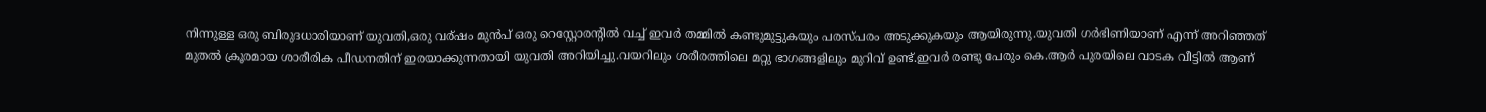നിന്നുള്ള ഒരു ബിരുദധാരിയാണ് യുവതി,ഒരു വര്ഷം മുന്‍പ് ഒരു റെസ്റ്റോരന്റില്‍ വച്ച് ഇവര്‍ തമ്മില്‍ കണ്ടുമുട്ടുകയും പരസ്പരം അടുക്കുകയും ആയിരുന്നു.യുവതി ഗര്‍ഭിണിയാണ് എന്ന് അറിഞ്ഞത് മുതല്‍ ക്രൂരമായ ശാരീരിക പീഡനതിന് ഇരയാക്കുന്നതായി യുവതി അറിയിച്ചു.വയറിലും ശരീരത്തിലെ മറ്റു ഭാഗങ്ങളിലും മുറിവ് ഉണ്ട്.ഇവര്‍ രണ്ടു പേരും കെ.ആര്‍ പുരയിലെ വാടക വീട്ടില്‍ ആണ്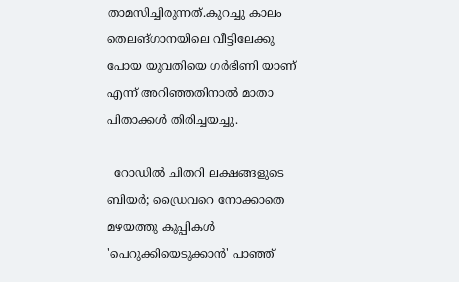താമസിച്ചിരുന്നത്.കുറച്ചു കാലം തെലങ്ഗാനയിലെ വീട്ടിലേക്കു പോയ യുവതിയെ ഗര്‍ഭിണി യാണ് എന്ന് അറിഞ്ഞതിനാല്‍ മാതാ പിതാക്കള്‍ തിരിച്ചയച്ചു.

  റോഡിൽ ചിതറി ലക്ഷങ്ങളുടെ ബിയർ; ഡ്രൈവറെ നോക്കാതെ മഴയത്തു കുപ്പികൾ 'പെറുക്കിയെടുക്കാൻ' പാഞ്ഞ്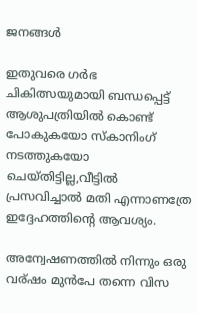ജനങ്ങൾ

ഇതുവരെ ഗര്‍ഭ ചികിത്സയുമായി ബന്ധപ്പെട്ട് ആശുപത്രിയില്‍ കൊണ്ട് പോകുകയോ സ്കാനിംഗ് നടത്തുകയോ ചെയ്തിട്ടില്ല,വീട്ടില്‍ പ്രസവിച്ചാല്‍ മതി എന്നാണത്രേ ഇദ്ദേഹത്തിന്റെ ആവശ്യം.

അന്വേഷണത്തില്‍ നിന്നും ഒരു വര്ഷം മുന്‍പേ തന്നെ വിസ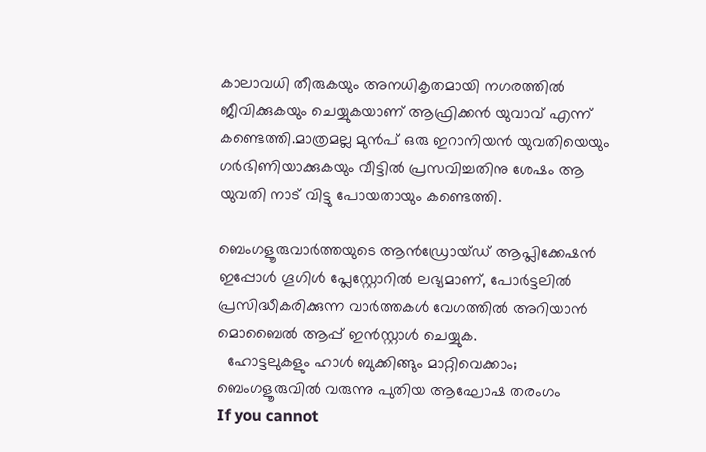കാലാവധി തീരുകയും അനധികൃതമായി നഗരത്തില്‍ ജീവിക്കുകയും ചെയ്യുകയാണ് ആഫ്രിക്കന്‍ യുവാവ്‌ എന്ന് കണ്ടെത്തി.മാത്രമല്ല മുന്‍പ് ഒരു ഇറാനിയന്‍ യുവതിയെയും ഗര്‍ഭിണിയാക്കുകയും വീട്ടില്‍ പ്രസവിച്ചതിനു ശേഷം ആ യുവതി നാട് വിട്ടു പോയതായും കണ്ടെത്തി.

ബെംഗളൂരുവാർത്തയുടെ ആൻഡ്രോയ്ഡ് ആപ്ലിക്കേഷൻ ഇപ്പോൾ ഗൂഗിൾ പ്ലേസ്റ്റോറിൽ ലഭ്യമാണ്, പോർട്ടലിൽ പ്രസിദ്ധീകരിക്കുന്ന വാർത്തകൾ വേഗത്തിൽ അറിയാൻ മൊബൈൽ ആപ്പ് ഇൻസ്റ്റാൾ ചെയ്യുക.
  ഹോട്ടലുകളും ഹാൾ ബുക്കിങ്ങും മാറ്റിവെക്കാം; ബെംഗളൂരുവിൽ വരുന്നു പുതിയ ആഘോഷ തരംഗം
If you cannot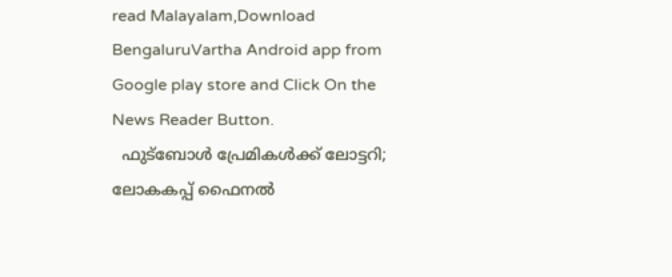read Malayalam,Download BengaluruVartha Android app from Google play store and Click On the News Reader Button.
  ഫുട്ബോൾ പ്രേമികൾക്ക് ലോട്ടറി; ലോകകപ്പ് ഫൈനൽ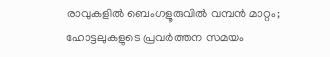രാവുകളിൽ ബെംഗളൂരുവിൽ വമ്പൻ മാറ്റം; ഹോട്ടലുകളുടെ പ്രവർത്തന സമയം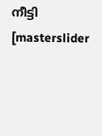നീട്ടി
[masterslider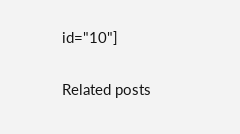id="10"]

Related posts